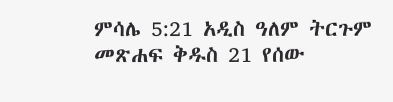ምሳሌ 5:21 አዲስ ዓለም ትርጉም መጽሐፍ ቅዱስ 21 የሰው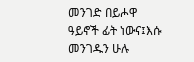መንገድ በይሖዋ ዓይኖች ፊት ነውና፤እሱ መንገዱን ሁሉ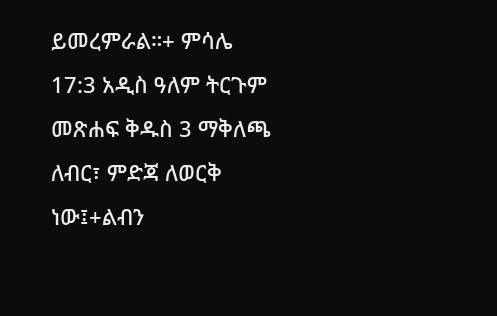ይመረምራል።+ ምሳሌ 17:3 አዲስ ዓለም ትርጉም መጽሐፍ ቅዱስ 3 ማቅለጫ ለብር፣ ምድጃ ለወርቅ ነው፤+ልብን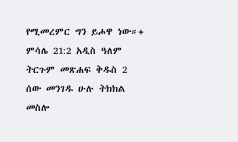የሚመረምር ግን ይሖዋ ነው።+ ምሳሌ 21:2 አዲስ ዓለም ትርጉም መጽሐፍ ቅዱስ 2 ሰው መንገዱ ሁሉ ትክክል መስሎ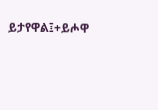ይታየዋል፤+ይሖዋ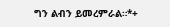ግን ልብን ይመረምራል።*+